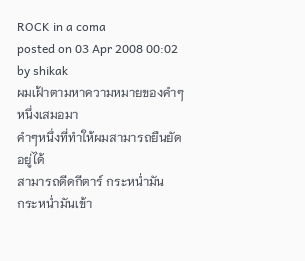ROCK in a coma
posted on 03 Apr 2008 00:02 by shikak
ผมเฝ้าตามหาความหมายของคำๆหนึ่งเสมอมา
คำๆหนึ่งที่ทำให้ผมสามารถยืนยัดอยู่ได้
สามารถดีดกีตาร์ กระหน่ำมัน
กระหน่ำมันเข้า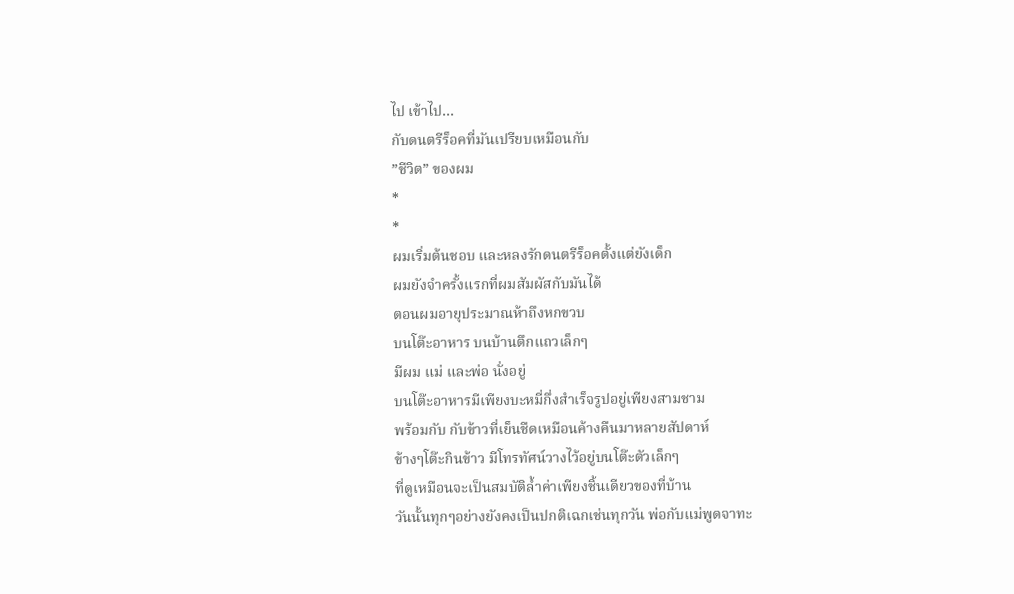ไป เข้าไป…
กับดนตรีร็อคที่มันเปรียบเหมือนกับ
”ชีวิต” ของผม
*
*
ผมเริ่มต้นชอบ และหลงรักดนตรีร็อคตั้งแต่ยังเด็ก
ผมยังจำครั้งแรกที่ผมสัมผัสกับมันได้
ตอนผมอายุประมาณห้าถึงหกขวบ
บนโต๊ะอาหาร บนบ้านตึกแถวเล็กๆ
มีผม แม่ และพ่อ นั่งอยู่
บนโต๊ะอาหารมีเพียงบะหมี่กึ่งสำเร็จรูปอยู่เพียงสามชาม
พร้อมกับ กับข้าวที่เย็นชืดเหมือนค้างคืนมาหลายสัปดาห์
ข้างๆโต๊ะกินข้าว มีโทรทัศน์วางไว้อยู่บนโต๊ะตัวเล็กๆ
ที่ดูเหมือนจะเป็นสมบัติล้ำค่าเพียงชิ้นเดียวของที่บ้าน
วันนั้นทุกๆอย่างยังคงเป็นปกติเฉกเช่นทุกวัน พ่อกับแม่พูดจาทะ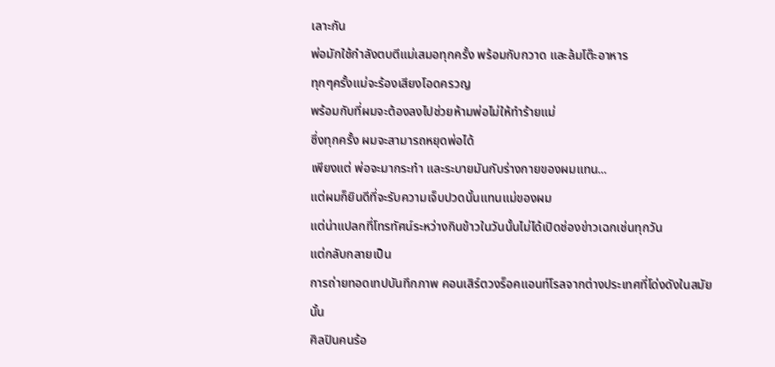เลาะกัน
พ่อมักใช้กำลังตบตีแม่เสมอทุกครั้ง พร้อมกับกวาด และล้มโต๊ะอาหาร
ทุกๆครั้งแม่จะร้องเสียงโอดครวญ
พร้อมกับที่ผมจะต้องลงไปช่วยห้ามพ่อไม่ให้ทำร้ายแม่
ซึ่งทุกครั้ง ผมจะสามารถหยุดพ่อได้
เพียงแต่ พ่อจะมากระทำ และระบายมันกับร่างกายของผมแทน...
แต่ผมก็ยินดีที่จะรับความเจ็บปวดนั้นแทนแม่ของผม
แต่น่าแปลกที่โทรทัศน์ระหว่างกินข้าวในวันนั้นไม่ได้เปิดช่องข่าวเฉกเช่นทุกวัน
แต่กลับกลายเป็น
การถ่ายทอดเทปบันทึกภาพ คอนเสิร์ตวงร็อคแอนท์โรลจากต่างประเทศที่โด่งดังในสมัยนั้น
ศิลปินคนร้อ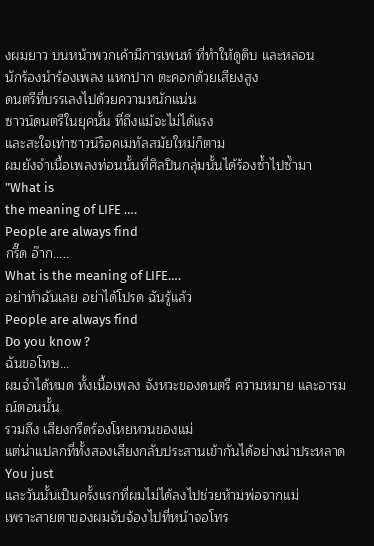งผมยาว บนหน้าพวกเค้ามีการเพนท์ ที่ทำให้ดูดิบ และหลอน
นักร้องนำร้องเพลง แหกปาก ตะคอกด้วยเสียงสูง
ดนตรีที่บรรเลงไปด้วยความหนักแน่น
ซาวน์ดนตรีในยุคนั้น ที่ถึงแม้จะไม่ได้แรง
และสะใจเท่าซาวน์ร็อคเมทัลสมัยใหม่ก็ตาม
ผมยังจำเนื้อเพลงท่อนนั้นที่ศิลปินกลุ่มนั้นได้ร้องซ้ำไปซ้ำมา
”What is
the meaning of LIFE ….
People are always find
กรี๊ด อ๊าก.....
What is the meaning of LIFE….
อย่าทำฉันเลย อย่าได้โปรด ฉันรู้แล้ว
People are always find
Do you know ?
ฉันขอโทษ...
ผมจำได้หมด ทั้งเนื้อเพลง จังหวะของดนตรี ความหมาย และอารมณ์ตอนนั้น
รวมถึง เสียงกรีดร้องโหยหวนของแม่
แต่น่าแปลกที่ทั้งสองเสียงกลับประสานเข้ากันได้อย่างน่าประหลาด
You just
และวันนั้นเป็นครั้งแรกที่ผมไม่ได้ลงไปช่วยห้ามพ่อจากแม่
เพราะสายตาของผมจับจ้องไปที่หน้าจอโทร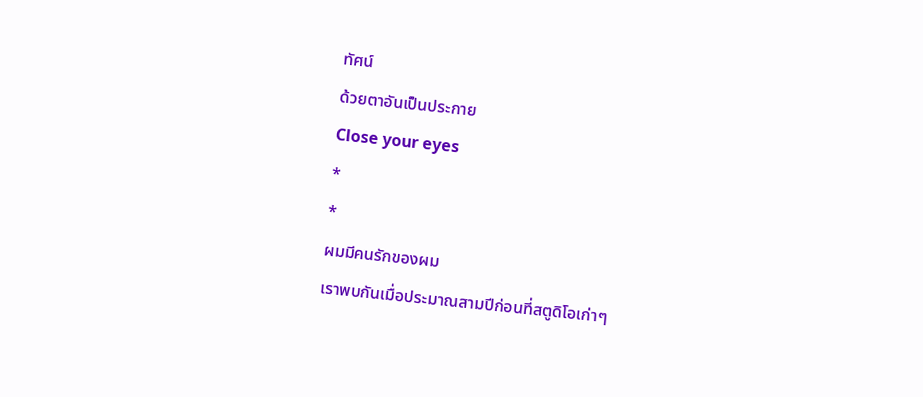ทัศน์
ด้วยตาอันเป็นประกาย
Close your eyes
*
*
ผมมีคนรักของผม
เราพบกันเมื่อประมาณสามปีก่อนที่สตูดิโอเก่าๆ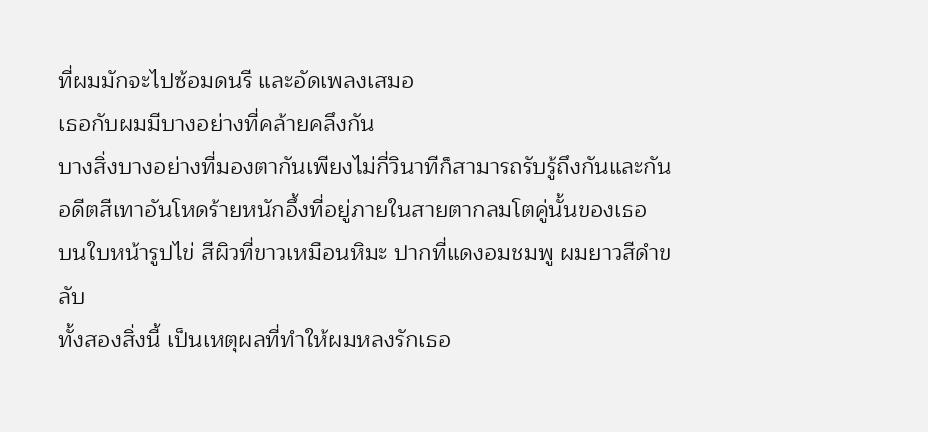ที่ผมมักจะไปซ้อมดนรี และอัดเพลงเสมอ
เธอกับผมมีบางอย่างที่คล้ายคลึงกัน
บางสิ่งบางอย่างที่มองตากันเพียงไม่กี่วินาทีก็สามารถรับรู้ถึงกันและกัน
อดีตสีเทาอันโหดร้ายหนักอึ้งที่อยู่ภายในสายตากลมโตคู่นั้นของเธอ
บนใบหน้ารูปไข่ สีผิวที่ขาวเหมือนหิมะ ปากที่แดงอมชมพู ผมยาวสีดำขลับ
ทั้งสองสิ่งนี้ เป็นเหตุผลที่ทำให้ผมหลงรักเธอ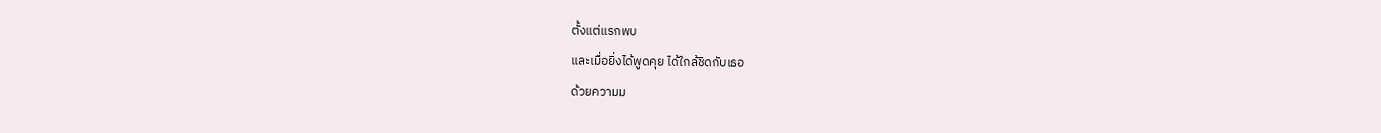ตั้งแต่แรกพบ
และเมื่อยิ่งได้พูดคุย ได้ใกล้ชิดกับเธอ
ด้วยความม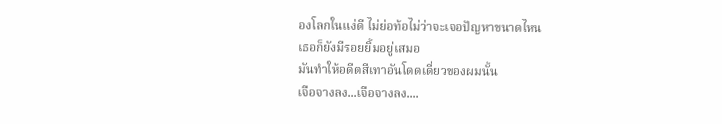องโลกในแง่ดี ไม่ย่อท้อไม่ว่าจะเจอปัญหาขนาดไหน
เธอก็ยังมีรอยยิ้มอยู่เสมอ
มันทำให้อดีตสีเทาอันโดดเดี่ยวของผมนั้น
เจือจางลง...เจือจางลง....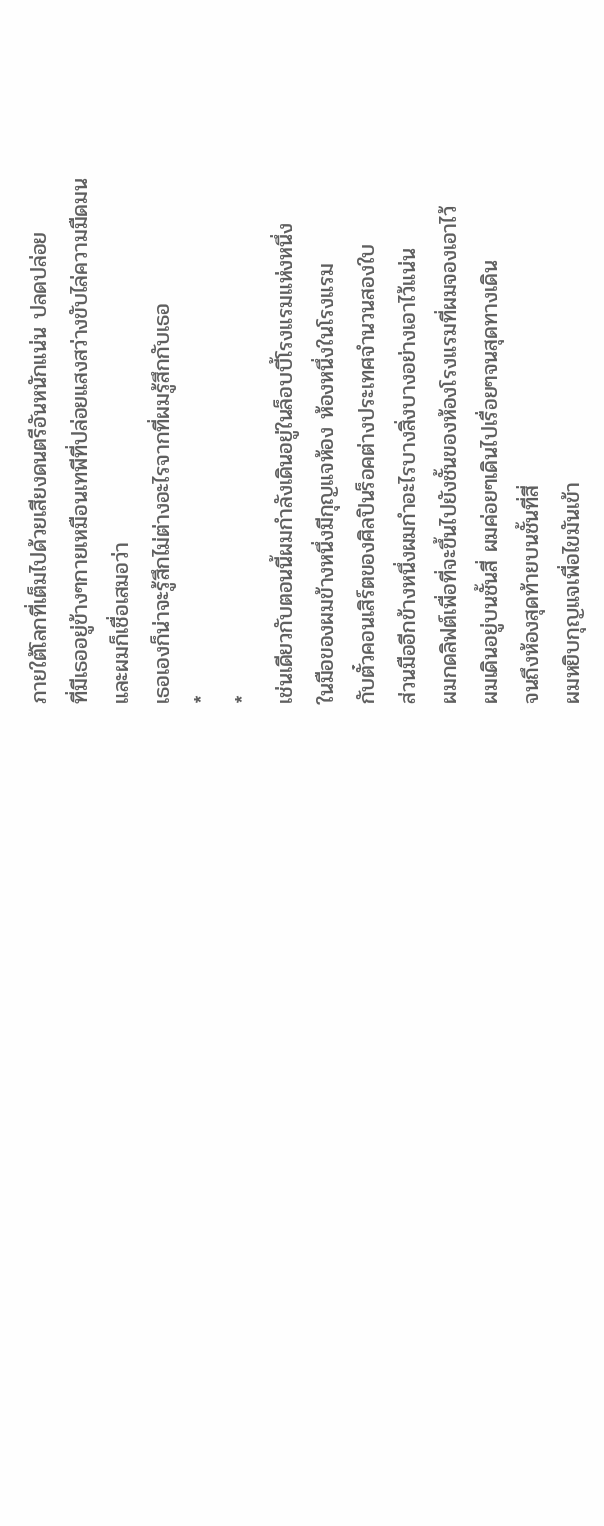ภายใต้โลกที่เต็มไปด้วยเสียงดนตรีอันหนักแน่น ปลดปล่อย
ที่มีเธออยู่ข้างๆกายเหมือนเทพีที่ปล่อยแสงสว่างขับไล่ความมืดมน
และผมก็เชื่อเสมอว่า
เธอเองก็น่าจะรู้สึกไม่ต่างอะไรจากที่ผมรู้สึกกับเธอ
*
*
เช่นเดียวกับตอนนี้ผมกำลังเดินอยู่ในล็อบบี้โรงแรมแห่งหนึ่ง
ในมือของผมข้างหนึ่งมีกุญแจห้อง ห้องหนึ่งในโรงแรม
กับตั๋วคอนเสิร์ตของศิลปินร็อคต่างประเทศจำนวนสองใบ
ส่วนมืออีกข้างหนึ่งผมกำอะไรบางสิ่งบางอย่างเอาไว้แน่น
ผมกดลิฟต์เพื่อที่จะขึ้นไปยังชั้นของห้องโรงแรมที่ผมจองเอาไว้
ผมเดินอยู่บนชั้นสี่ ผมค่อยๆเดินไปเรื่อยๆจนสุดทางเดิน
จนถึงห้องสุดท้ายบนชั้นที่สี่
ผมหยิบกุญแจเพื่อไขมันเข้า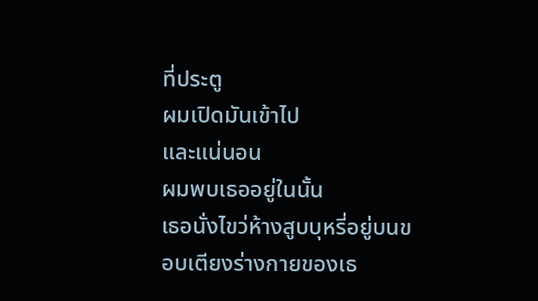ที่ประตู
ผมเปิดมันเข้าไป
และแน่นอน
ผมพบเธออยู่ในนั้น
เธอนั่งไขว่ห้างสูบบุหรี่อยู่บนขอบเตียงร่างกายของเธ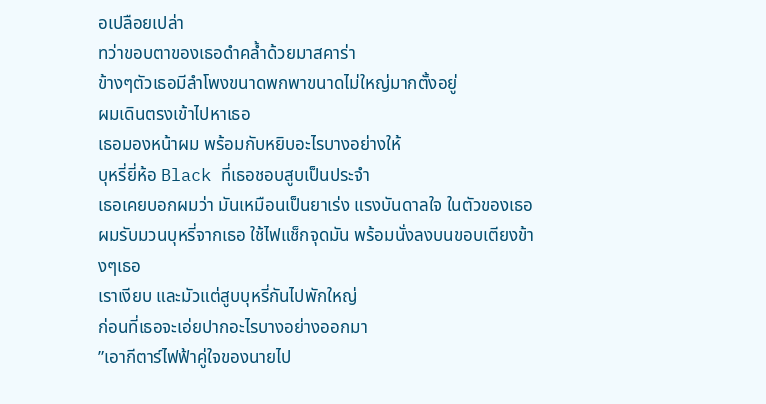อเปลือยเปล่า
ทว่าขอบตาของเธอดำคล้ำด้วยมาสคาร่า
ข้างๆตัวเธอมีลำโพงขนาดพกพาขนาดไม่ใหญ่มากตั้งอยู่
ผมเดินตรงเข้าไปหาเธอ
เธอมองหน้าผม พร้อมกับหยิบอะไรบางอย่างให้
บุหรี่ยี่ห้อ Black ที่เธอชอบสูบเป็นประจำ
เธอเคยบอกผมว่า มันเหมือนเป็นยาเร่ง แรงบันดาลใจ ในตัวของเธอ
ผมรับมวนบุหรี่จากเธอ ใช้ไฟแช็กจุดมัน พร้อมนั่งลงบนขอบเตียงข้างๆเธอ
เราเงียบ และมัวแต่สูบบุหรี่กันไปพักใหญ่
ก่อนที่เธอจะเอ่ยปากอะไรบางอย่างออกมา
”เอากีตาร์ไฟฟ้าคู่ใจของนายไป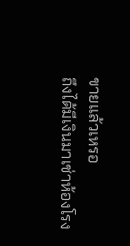ขายแล้วเหรอ
ถึงได้มีเงินมาเช่าห้องโรง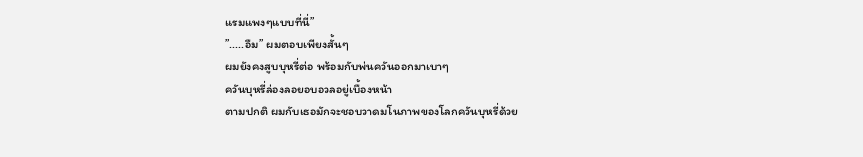แรมแพงๆแบบที่นี่”
”.....อืม” ผมตอบเพียงสั้นๆ
ผมยังคงสูบบุหรี่ต่อ พร้อมกับพ่นควันออกมาเบาๆ
ควันบุหรี่ล่องลอยอบอวลอยู่เบื้องหน้า
ตามปกติ ผมกับเธอมักจะชอบวาดมโนภาพของโลกควันบุหรี่ด้วย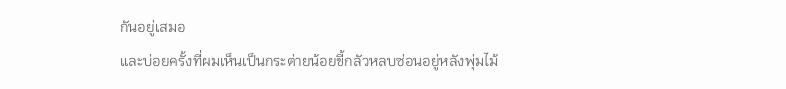กันอยู่เสมอ
และบ่อยครั้งที่ผมเห็นเป็นกระต่ายน้อยขี้กลัวหลบซ่อนอยู่หลังพุ่มไม้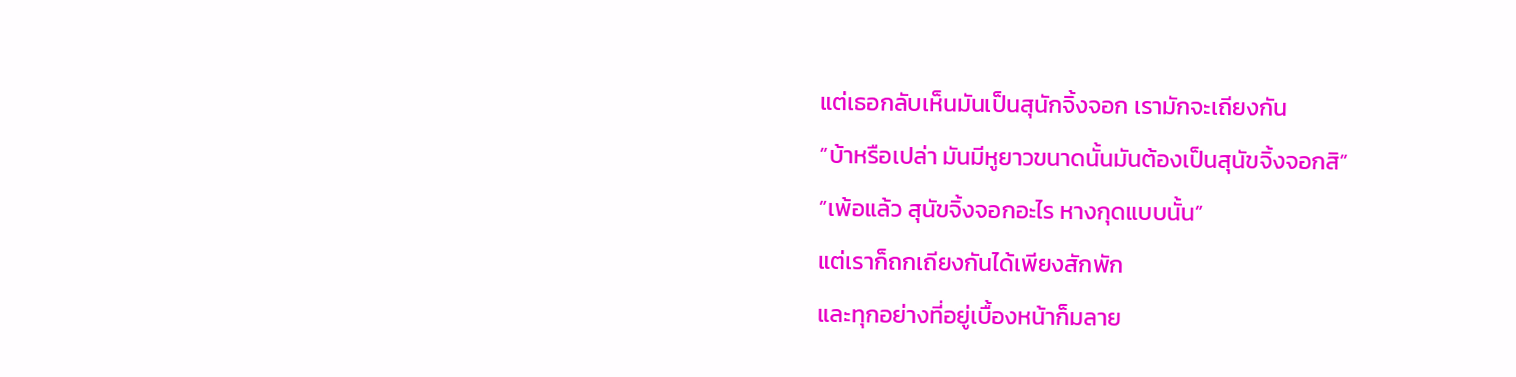แต่เธอกลับเห็นมันเป็นสุนักจิ้งจอก เรามักจะเถียงกัน
”บ้าหรือเปล่า มันมีหูยาวขนาดนั้นมันต้องเป็นสุนัขจิ้งจอกสิ”
”เพ้อแล้ว สุนัขจิ้งจอกอะไร หางกุดแบบนั้น”
แต่เราก็ถกเถียงกันได้เพียงสักพัก
และทุกอย่างที่อยู่เบื้องหน้าก็มลาย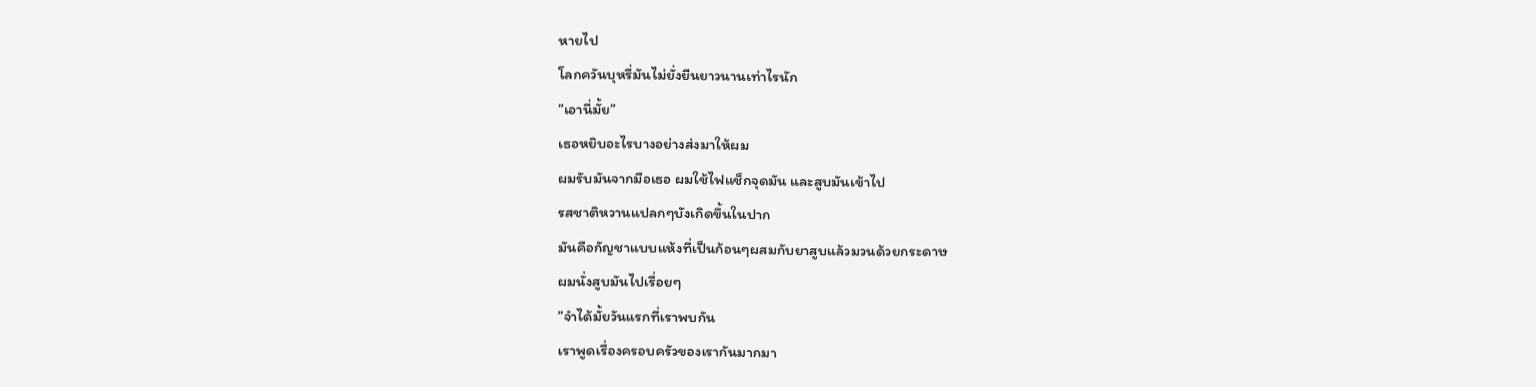หายไป
โลกควันบุหรี่มันไม่ยั่งยืนยาวนานเท่าไรนัก
”เอานี่มั้ย”
เธอหยิบอะไรบางอย่างส่งมาให้ผม
ผมรับมันจากมือเธอ ผมใช้ไฟแช็กจุดมัน และสูบมันเข้าไป
รสชาติหวานแปลกๆบังเกิดขึ้นในปาก
มันคือกัญชาแบบแห้งที่เป็นก้อนๆผสมกับยาสูบแล้วมวนด้วยกระดาษ
ผมนั่งสูบมันไปเรื่อยๆ
”จำได้มั้ยวันแรกที่เราพบกัน
เราพูดเรื่องครอบครัวของเรากันมากมา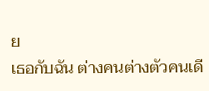ย
เธอกับฉัน ต่างคนต่างตัวคนเดี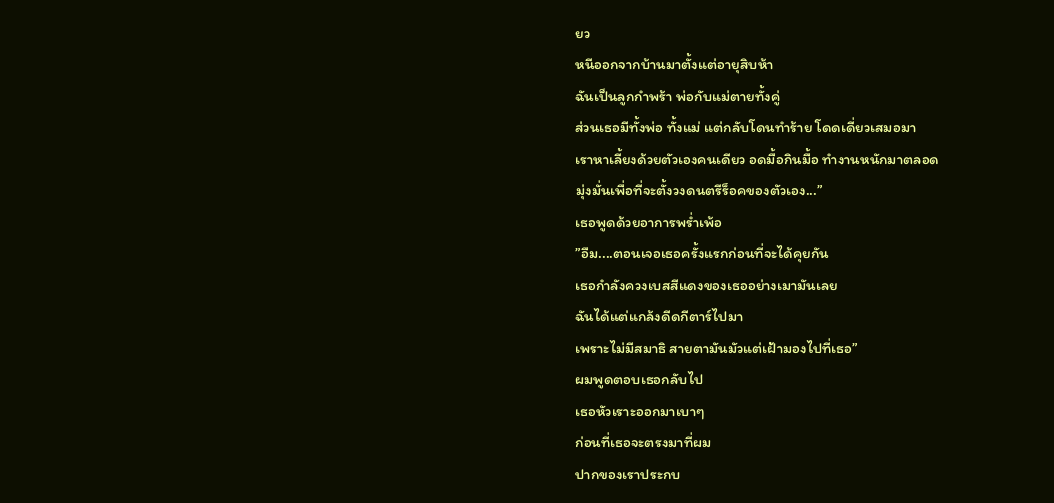ยว
หนีออกจากบ้านมาตั้งแต่อายุสิบห้า
ฉันเป็นลูกกำพร้า พ่อกับแม่ตายทั้งคู่
ส่วนเธอมีทั้งพ่อ ทั้งแม่ แต่กลับโดนทำร้าย โดดเดี่ยวเสมอมา
เราหาเลี้ยงด้วยตัวเองคนเดียว อดมื้อกินมื้อ ทำงานหนักมาตลอด
มุ่งมั่นเพื่อที่จะตั้งวงดนตรีร็อคของตัวเอง...”
เธอพูดด้วยอาการพร่ำเพ้อ
”อืม....ตอนเจอเธอครั้งแรกก่อนที่จะได้คุยกัน
เธอกำลังควงเบสสีแดงของเธออย่างเมามันเลย
ฉันได้แต่แกล้งดีดกีตาร์ไปมา
เพราะไม่มีสมาธิ สายตามันมัวแต่เฝ้ามองไปที่เธอ”
ผมพูดตอบเธอกลับไป
เธอหัวเราะออกมาเบาๆ
ก่อนที่เธอจะตรงมาที่ผม
ปากของเราประกบ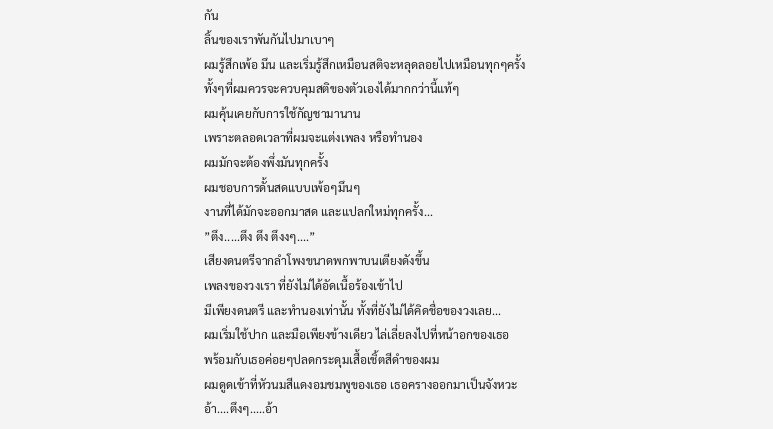กัน
ลิ้นของเราพันกันไปมาเบาๆ
ผมรู้สึกเพ้อ มึน และเริ่มรู้สึกเหมือนสติจะหลุดลอยไปเหมือนทุกๆครั้ง
ทั้งๆที่ผมควรจะควบคุมสติของตัวเองได้มากกว่านี้แท้ๆ
ผมคุ้นเคยกับการใช้กัญชามานาน
เพราะตลอดเวลาที่ผมจะแต่งเพลง หรือทำนอง
ผมมักจะต้องพึ่งมันทุกครั้ง
ผมชอบการดั้นสดแบบเพ้อๆมึนๆ
งานที่ได้มักจะออกมาสด และแปลกใหม่ทุกครั้ง...
”ตึง.....ตึง ตึง ตึงงๆ....”
เสียงดนตรีจากลำโพงขนาดพกพาบนเตียงดังขึ้น
เพลงของวงเรา ที่ยังไม่ได้อัดเนื้อร้องเข้าไป
มีเพียงดนตรี และทำนองเท่านั้น ทั้งที่ยังไม่ได้คิดชื่อของวงเลย...
ผมเริ่มใช้ปาก และมือเพียงข้างเดียว ไล่เลี่ยลงไปที่หน้าอกของเธอ
พร้อมกับเธอค่อยๆปลดกระดุมเสื้อเชิ้ตสีดำของผม
ผมดูดเข้าที่หัวนมสีแดงอมชมพูของเธอ เธอครางออกมาเป็นจังหวะ
อ้า....ตึงๆ.....อ้า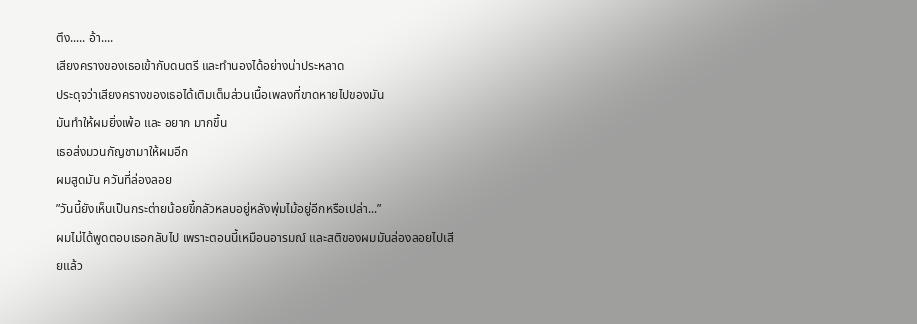ตึง..... อ้า....
เสียงครางของเธอเข้ากับดนตรี และทำนองได้อย่างน่าประหลาด
ประดุจว่าเสียงครางของเธอได้เติมเต็มส่วนเนื้อเพลงที่ขาดหายไปของมัน
มันทำให้ผมยิ่งเพ้อ และ อยาก มากขึ้น
เธอส่งมวนกัญชามาให้ผมอีก
ผมสูดมัน ควันที่ล่องลอย
”วันนี้ยังเห็นเป็นกระต่ายน้อยขี้กลัวหลบอยู่หลังพุ่มไม้อยู่อีกหรือเปล่า...”
ผมไม่ได้พูดตอบเธอกลับไป เพราะตอนนี้เหมือนอารมณ์ และสติของผมมันล่องลอยไปเสียแล้ว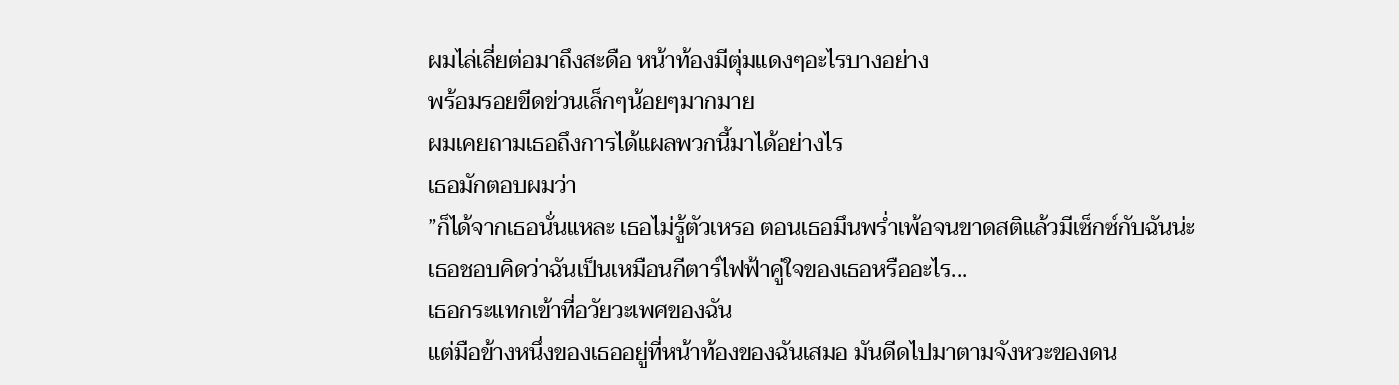ผมไล่เลี่ยต่อมาถึงสะดือ หน้าท้องมีตุ่มแดงๆอะไรบางอย่าง
พร้อมรอยขีดข่วนเล็กๆน้อยๆมากมาย
ผมเคยถามเธอถึงการได้แผลพวกนี้มาได้อย่างไร
เธอมักตอบผมว่า
”ก็ได้จากเธอนั่นแหละ เธอไม่รู้ตัวเหรอ ตอนเธอมึนพร่ำเพ้อจนขาดสติแล้วมีเซ็กซ์กับฉันน่ะ
เธอชอบคิดว่าฉันเป็นเหมือนกีตาร์ไฟฟ้าคู่ใจของเธอหรืออะไร...
เธอกระแทกเข้าที่อวัยวะเพศของฉัน
แต่มือข้างหนึ่งของเธออยู่ที่หน้าท้องของฉันเสมอ มันดีดไปมาตามจังหวะของดน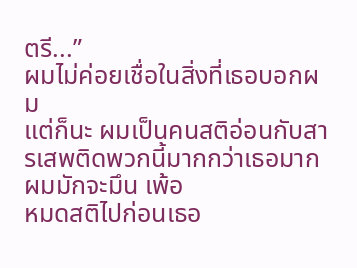ตรี...”
ผมไม่ค่อยเชื่อในสิ่งที่เธอบอกผม
แต่ก็นะ ผมเป็นคนสติอ่อนกับสารเสพติดพวกนี้มากกว่าเธอมาก
ผมมักจะมึน เพ้อ
หมดสติไปก่อนเธอ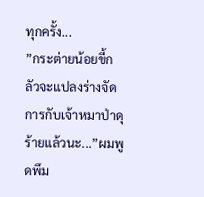ทุกครั้ง...
”กระต่ายน้อยขี้กลัวจะแปลงร่างจัดการกับเจ้าหมาป่าดุร้ายแล้วนะ...”ผมพูดพึม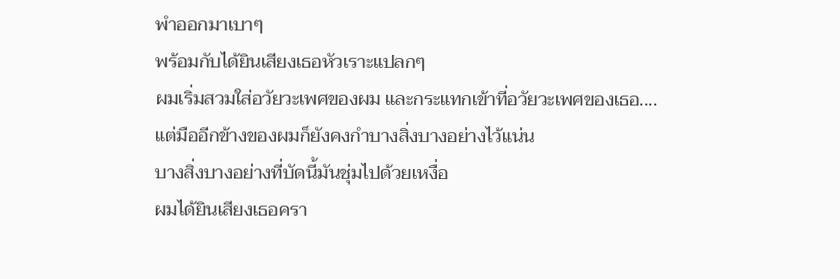พำออกมาเบาๆ
พร้อมกับได้ยินเสียงเธอหัวเราะแปลกๆ
ผมเริ่มสวมใส่อวัยวะเพศของผม และกระแทกเข้าที่อวัยวะเพศของเธอ....
แต่มืออีกข้างของผมก็ยังคงกำบางสิ่งบางอย่างไว้แน่น
บางสิ่งบางอย่างที่บัดนี้มันชุ่มไปด้วยเหงื่อ
ผมได้ยินเสียงเธอครา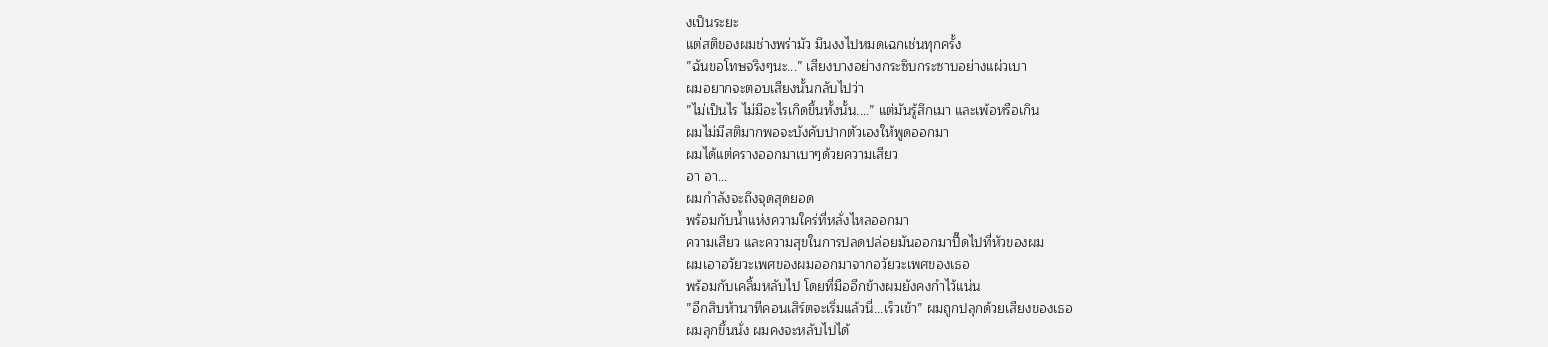งเป็นระยะ
แต่สติของผมช่างพร่ามัว มึนงงไปหมดเฉกเช่นทุกครั้ง
”ฉันขอโทษจริงๆนะ...” เสียงบางอย่างกระซิบกระซาบอย่างแผ่วเบา
ผมอยากจะตอบเสียงนั้นกลับไปว่า
”ไม่เป็นไร ไม่มีอะไรเกิดขึ้นทั้งนั้น....” แต่มันรู้สึกเมา และเพ้อหรือเกิน
ผมไม่มีสติมากพอจะบังคับปากตัวเองให้พูดออกมา
ผมได้แต่ครางออกมาเบาๆด้วยความเสียว
อา อา...
ผมกำลังจะถึงจุดสุดยอด
พร้อมกับน้ำแห่งความใคร่ที่หลั่งไหลออกมา
ความเสียว และความสุขในการปลดปล่อยมันออกมาปี๊ดไปที่หัวของผม
ผมเอาอวัยวะเพศของผมออกมาจากอวัยวะเพศของเธอ
พร้อมกับเคลิ้มหลับไป โดยที่มืออีกข้างผมยังคงกำไว้แน่น
”อีกสิบห้านาทีคอนเสิร์ตจะเริ่มแล้วนี่...เร็วเข้า” ผมถูกปลุกด้วยเสียงของเธอ
ผมลุกขึ้นนั่ง ผมคงจะหลับไปได้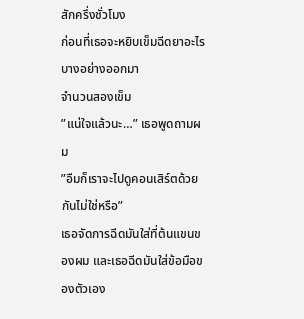สักครึ่งชั่วโมง
ก่อนที่เธอจะหยิบเข็มฉีดยาอะไรบางอย่างออกมา
จำนวนสองเข็ม
”แน่ใจแล้วนะ…” เธอพูดถามผม
”อืมก็เราจะไปดูคอนเสิร์ตด้วยกันไม่ใช่หรือ”
เธอจัดการฉีดมันใส่ที่ต้นแขนของผม และเธอฉีดมันใส่ข้อมือของตัวเอง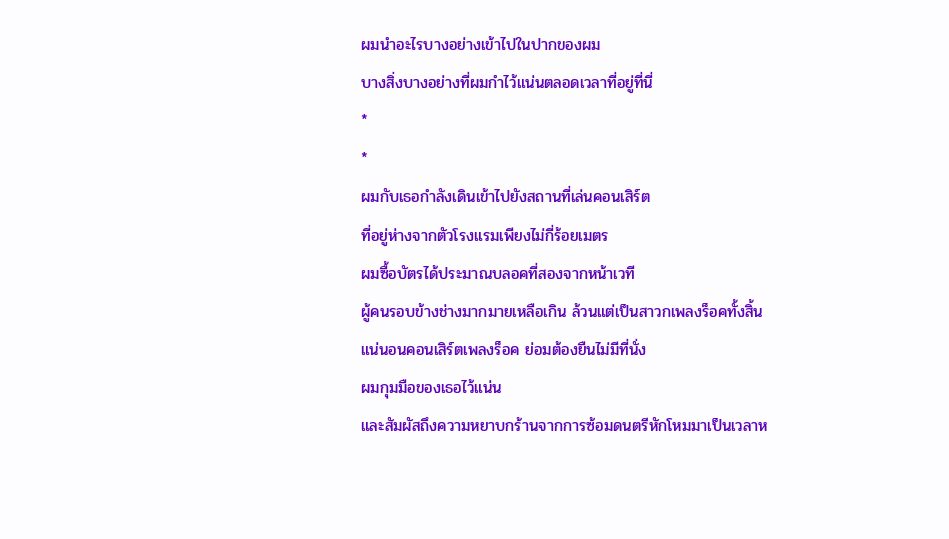ผมนำอะไรบางอย่างเข้าไปในปากของผม
บางสิ่งบางอย่างที่ผมกำไว้แน่นตลอดเวลาที่อยู่ที่นี่
*
*
ผมกับเธอกำลังเดินเข้าไปยังสถานที่เล่นคอนเสิร์ต
ที่อยู่ห่างจากตัวโรงแรมเพียงไม่กี่ร้อยเมตร
ผมซื้อบัตรได้ประมาณบลอคที่สองจากหน้าเวที
ผู้คนรอบข้างช่างมากมายเหลือเกิน ล้วนแต่เป็นสาวกเพลงร็อคทั้งสิ้น
แน่นอนคอนเสิร์ตเพลงร็อค ย่อมต้องยืนไม่มีที่นั่ง
ผมกุมมือของเธอไว้แน่น
และสัมผัสถึงความหยาบกร้านจากการซ้อมดนตรีหักโหมมาเป็นเวลาห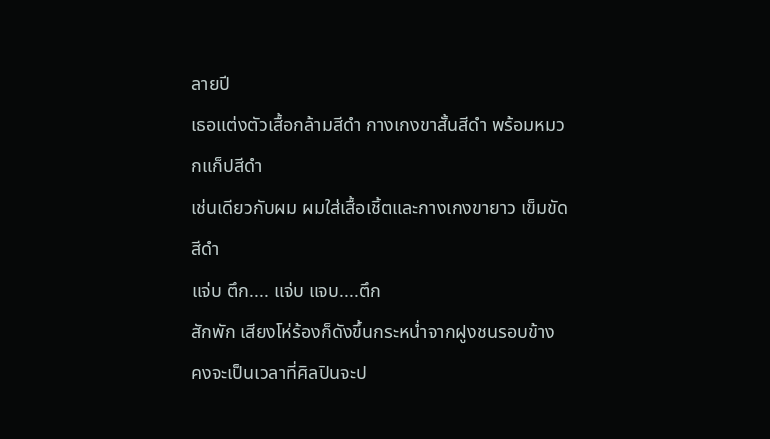ลายปี
เธอแต่งตัวเสื้อกล้ามสีดำ กางเกงขาสั้นสีดำ พร้อมหมวกแก็ปสีดำ
เช่นเดียวกับผม ผมใส่เสื้อเชิ้ตและกางเกงขายาว เข็มขัดสีดำ
แจ่บ ตึก.... แจ่บ แจบ....ตึก
สักพัก เสียงโห่ร้องก็ดังขึ้นกระหน่ำจากฝูงชนรอบข้าง
คงจะเป็นเวลาที่ศิลปินจะป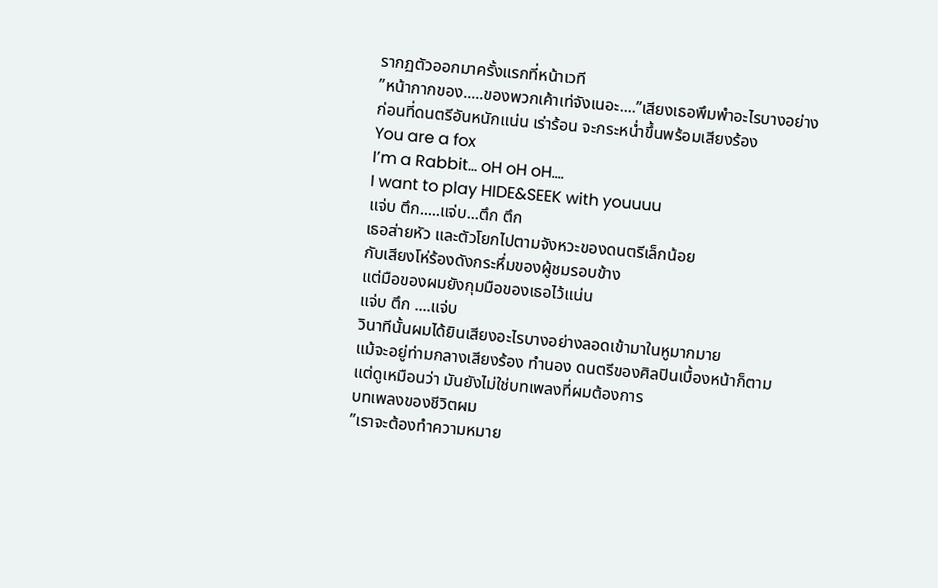รากฏตัวออกมาครั้งแรกที่หน้าเวที
”หน้ากากของ.....ของพวกเค้าเท่จังเนอะ....”เสียงเธอพึมพำอะไรบางอย่าง
ก่อนที่ดนตรีอันหนักแน่น เร่าร้อน จะกระหน่ำขึ้นพร้อมเสียงร้อง
You are a fox
I’m a Rabbit… oH oH oH….
I want to play HIDE&SEEK with youuuu
แจ่บ ตึก.....แจ่บ...ตึก ตึก
เธอส่ายหัว และตัวโยกไปตามจังหวะของดนตรีเล็กน้อย
กับเสียงโห่ร้องดังกระหึ่มของผู้ชมรอบข้าง
แต่มือของผมยังกุมมือของเธอไว้แน่น
แจ่บ ตึก ....แจ่บ
วินาทีนั้นผมได้ยินเสียงอะไรบางอย่างลอดเข้ามาในหูมากมาย
แม้จะอยู่ท่ามกลางเสียงร้อง ทำนอง ดนตรีของศิลปินเบื้องหน้าก็ตาม
แต่ดูเหมือนว่า มันยังไม่ใช่บทเพลงที่ผมต้องการ
บทเพลงของชีวิตผม
”เราจะต้องทำความหมาย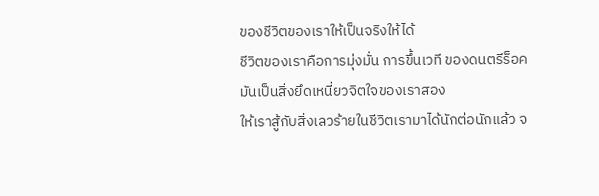ของชีวิตของเราให้เป็นจริงให้ได้
ชีวิตของเราคือการมุ่งมั่น การขึ้นเวที ของดนตรีร็อค
มันเป็นสิ่งยึดเหนี่ยวจิตใจของเราสอง
ให้เราสู้กับสิ่งเลวร้ายในชีวิตเรามาได้นักต่อนักแล้ว จ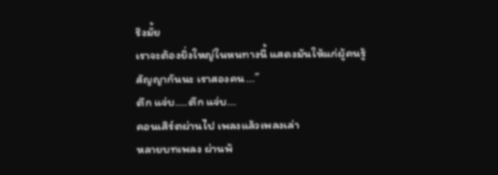ริงมั้ย
เราจะต้องยิ่งใหญ่ในหนทางนี้ แสดงมันให้แก่ผู้คนรู้
สัญญากันนะ เราสองคน...”
ตึก แจ่บ....ตึก แจ่บ...
คอนเสิร์ตผ่านไป เพลงแล้วเพลงเล่า
หลายบทเพลง ผ่านพ้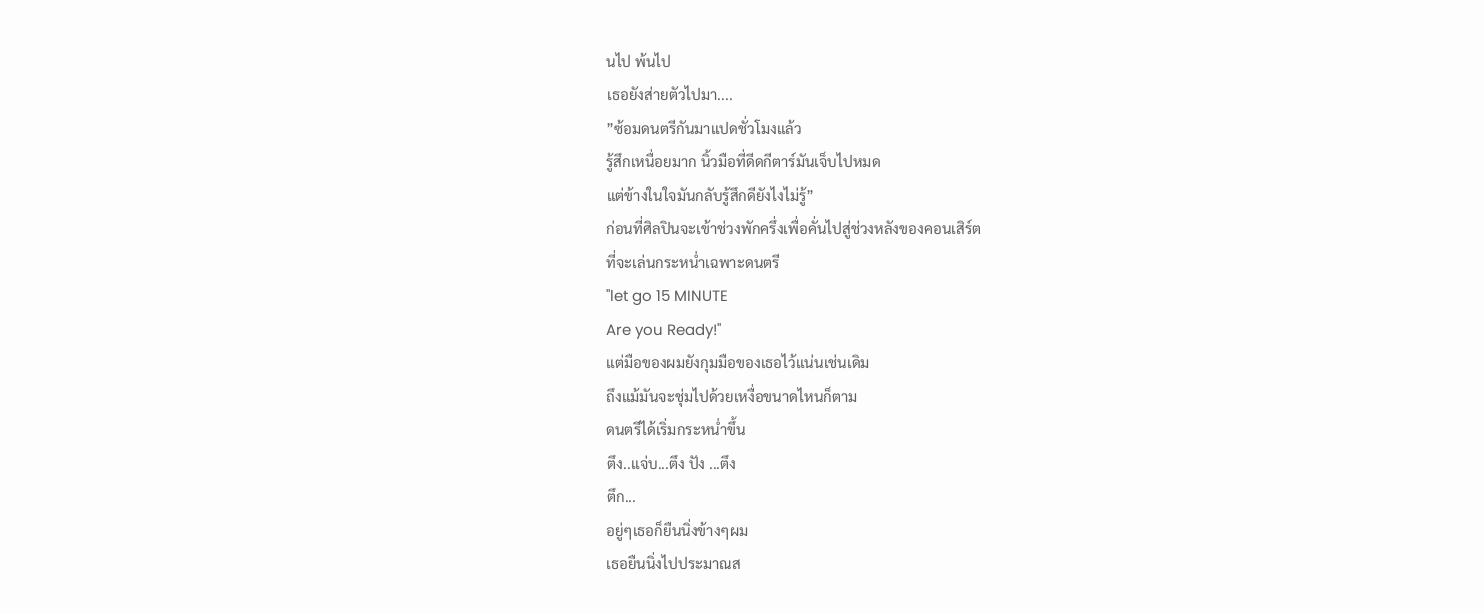นไป พ้นไป
เธอยังส่ายตัวไปมา....
”ซ้อมดนตรีกันมาแปดชั่วโมงแล้ว
รู้สึกเหนื่อยมาก นิ้วมือที่ดีดกีตาร์มันเจ็บไปหมด
แต่ข้างในใจมันกลับรู้สึกดียังไงไม่รู้”
ก่อนที่ศิลปินจะเข้าช่วงพักครึ่งเพื่อคั่นไปสู่ช่วงหลังของคอนเสิร์ต
ที่จะเล่นกระหน่ำเฉพาะดนตรี
"let go 15 MINUTE
Are you Ready!"
แต่มือของผมยังกุมมือของเธอไว้แน่นเช่นเดิม
ถึงแม้มันจะชุ่มไปด้วยเหงื่อขนาดไหนก็ตาม
ดนตรีได้เริ่มกระหน่ำขึ้น
ตึง..แจ่บ...ตึง ปัง ...ตึง
ตึก...
อยู่ๆเธอก็ยืนนิ่งข้างๆผม
เธอยืนนิ่งไปประมาณส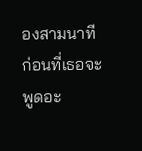องสามนาที
ก่อนที่เธอจะพูดอะ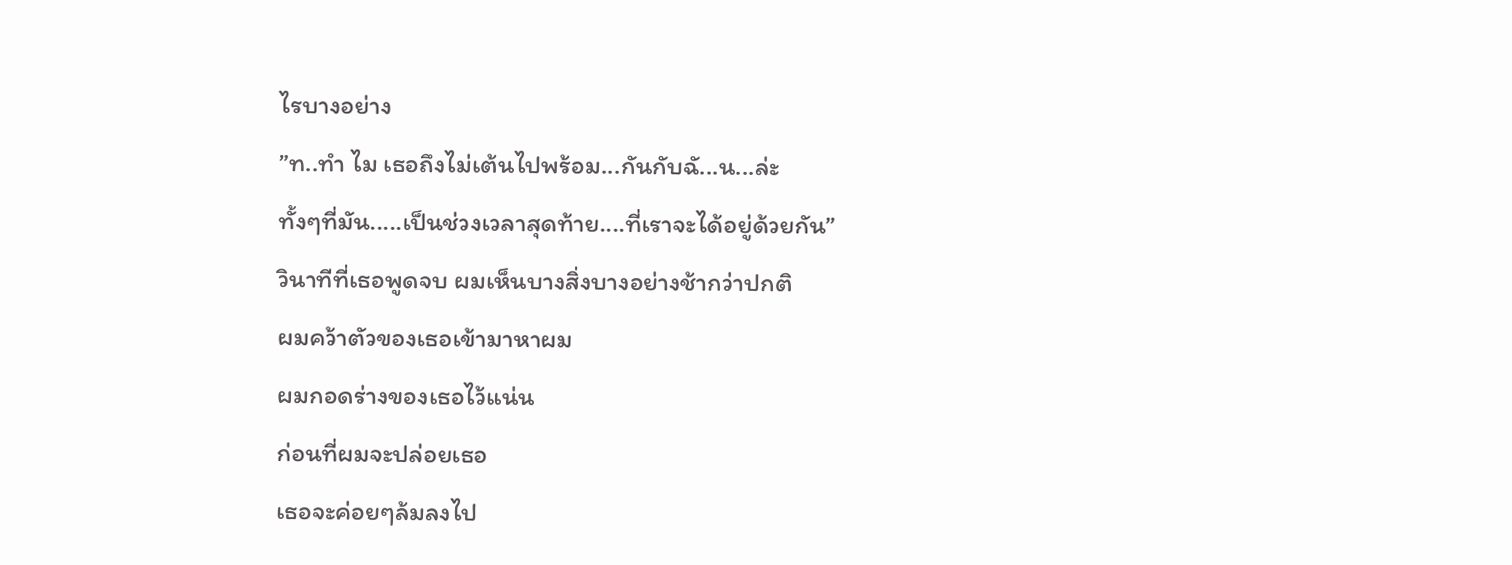ไรบางอย่าง
”ท..ทำ ไม เธอถึงไม่เต้นไปพร้อม...กันกับฉั...น...ล่ะ
ทั้งๆที่มัน.....เป็นช่วงเวลาสุดท้าย....ที่เราจะได้อยู่ด้วยกัน”
วินาทีที่เธอพูดจบ ผมเห็นบางสิ่งบางอย่างช้ากว่าปกติ
ผมคว้าตัวของเธอเข้ามาหาผม
ผมกอดร่างของเธอไว้แน่น
ก่อนที่ผมจะปล่อยเธอ
เธอจะค่อยๆล้มลงไป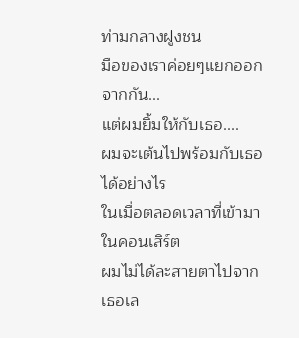ท่ามกลางฝูงชน
มือของเราค่อยๆแยกออกจากกัน...
แต่ผมยิ้มให้กับเธอ....
ผมจะเต้นไปพร้อมกับเธอได้อย่างไร
ในเมื่อตลอดเวลาที่เข้ามาในคอนเสิร์ต
ผมไม่ได้ละสายตาไปจากเธอเล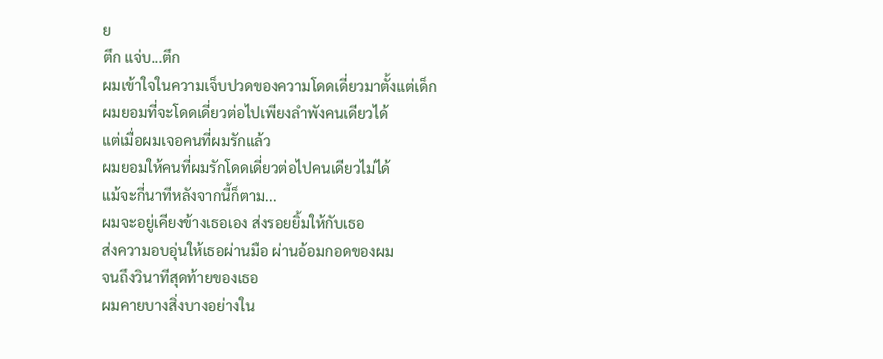ย
ตึก แจ่บ...ตึก
ผมเข้าใจในความเจ็บปวดของความโดดเดี่ยวมาตั้งแต่เด็ก
ผมยอมที่จะโดดเดี่ยวต่อไปเพียงลำพังคนเดียวได้
แต่เมื่อผมเจอคนที่ผมรักแล้ว
ผมยอมให้คนที่ผมรักโดดเดี่ยวต่อไปคนเดียวไม่ได้
แม้จะกี่นาทีหลังจากนี้ก็ตาม...
ผมจะอยู่เคียงข้างเธอเอง ส่งรอยยิ้มให้กับเธอ
ส่งความอบอุ่นให้เธอผ่านมือ ผ่านอ้อมกอดของผม
จนถึงวินาทีสุดท้ายของเธอ
ผมคายบางสิ่งบางอย่างใน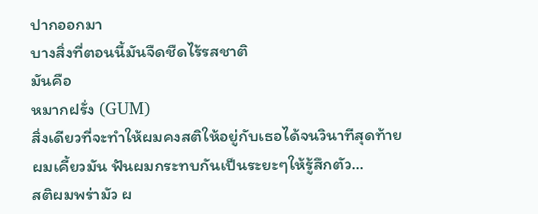ปากออกมา
บางสิ่งที่ตอนนี้มันจืดชืดไร้รสชาติ
มันคือ
หมากฝรั่ง (GUM)
สิ่งเดียวที่จะทำให้ผมคงสติให้อยู่กับเธอได้จนวินาทีสุดท้าย
ผมเคี้ยวมัน ฟันผมกระทบกันเป็นระยะๆให้รู้สึกตัว...
สติผมพร่ามัว ผ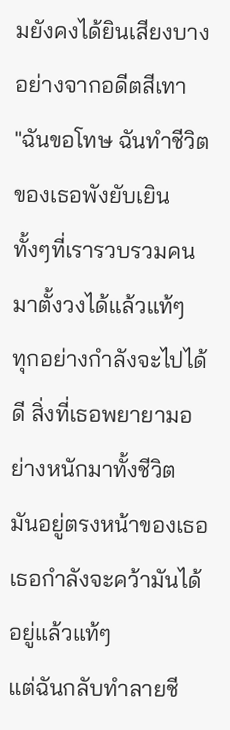มยังคงได้ยินเสียงบางอย่างจากอดีตสีเทา
"ฉันขอโทษ ฉันทำชีวิตของเธอพังยับเยิน
ทั้งๆที่เรารวบรวมคนมาตั้งวงได้แล้วแท้ๆ
ทุกอย่างกำลังจะไปได้ดี สิ่งที่เธอพยายามอย่างหนักมาทั้งชีวิต
มันอยู่ตรงหน้าของเธอ
เธอกำลังจะคว้ามันได้อยู่แล้วแท้ๆ
แต่ฉันกลับทำลายชี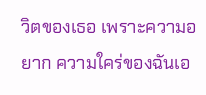วิตของเธอ เพราะความอยาก ความใคร่ของฉันเอ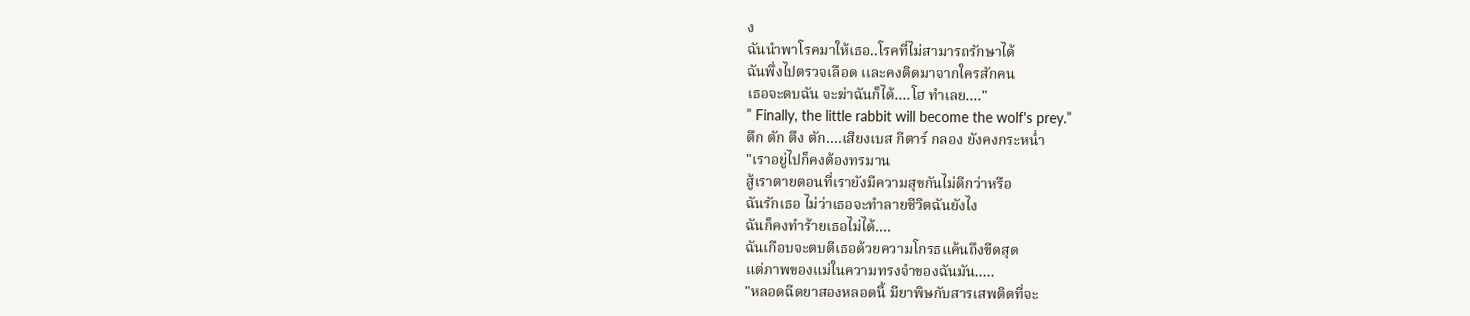ง
ฉันนำพาโรคมาให้เธอ..โรคที่ไม่สามารถรักษาได้
ฉันพึ่งไปตรวจเลือด เเละคงติดมาจากใครสักคน
เธอจะตบฉัน จะฆ่าฉันก็ได้....โฮ ทำเลย...."
” Finally, the little rabbit will become the wolf's prey.”
ตึก ตัก ตึง ตัก....เสียงเบส กีตาร์ กลอง ยังคงกระหน่ำ
"เราอยู่ไปก็คงต้องทรมาน
สู้เราตายตอนที่เรายังมีความสุขกันไม่ดีกว่าหรือ
ฉันรักเธอ ไม่ว่าเธอจะทำลายชีวิตฉันยังไง
ฉันก็คงทำร้ายเธอไม่ได้....
ฉันเกือบจะตบตีเธอด้วยความโกรธแค้นถึงขีดสุด
แต่ภาพของแม่ในความทรงจำของฉันมัน.....
"หลอดฉีดยาสองหลอดนี้ มียาพิษกับสารเสพติดที่จะ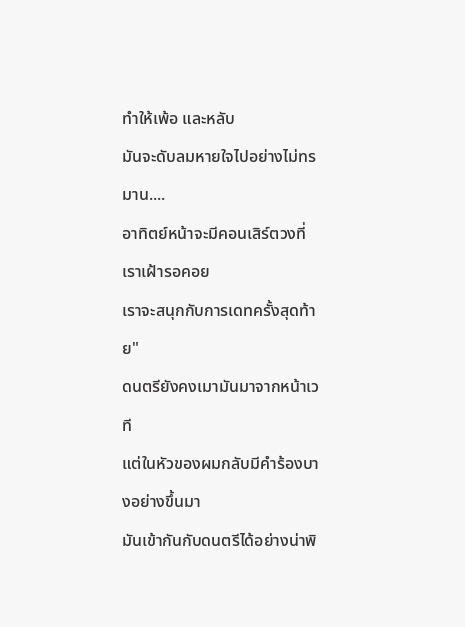ทำให้เพ้อ และหลับ
มันจะดับลมหายใจไปอย่างไม่ทรมาน....
อาทิตย์หน้าจะมีคอนเสิร์ตวงที่เราเฝ้ารอคอย
เราจะสนุกกับการเดทครั้งสุดท้าย"
ดนตรียังคงเมามันมาจากหน้าเวที
แต่ในหัวของผมกลับมีคำร้องบางอย่างขึ้นมา
มันเข้ากันกับดนตรีได้อย่างน่าพิ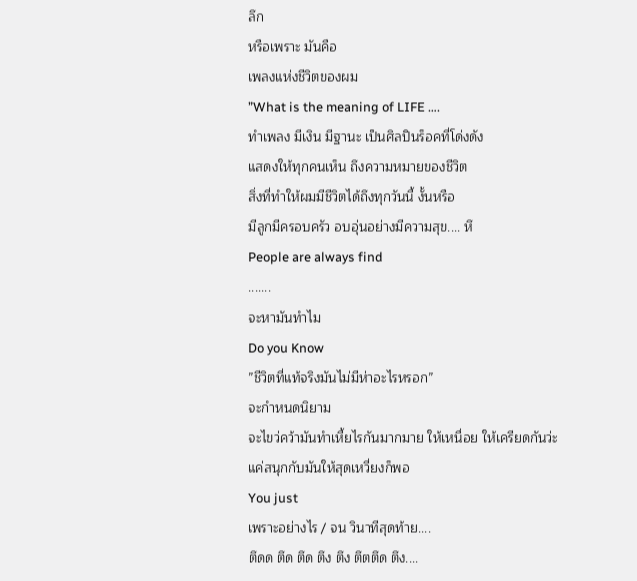ลึก
หรือเพราะ มันคือ
เพลงแห่งชีวิตของผม
”What is the meaning of LIFE ….
ทำเพลง มีเงิน มีฐานะ เป็นศิลปินร็อคที่โด่งดัง
แสดงให้ทุกคนเห็น ถึงความหมายของชีวิต
สิ่งที่ทำให้ผมมีชีวิตได้ถึงทุกวันนี้ งั้นหรือ
มีลูกมีครอบครัว อบอุ่นอย่างมีความสุข.... หึ
People are always find
.......
จะหามันทำไม
Do you Know
”ชีวิตที่แท้จริงมันไม่มีห่าอะไรหรอก”
จะกำหนดนิยาม
จะไขว่คว้ามันทำเหี้ยไรกันมากมาย ให้เหนื่อย ให้เครียดกันว่ะ
แค่สนุกกับมันให้สุดเหวี่ยงก็พอ
You just
เพราะอย่างไร / จน วินาทีสุดท้าย....
ตึดด ตึด ตึด ตึง ตึง ตึตตึด ตึง....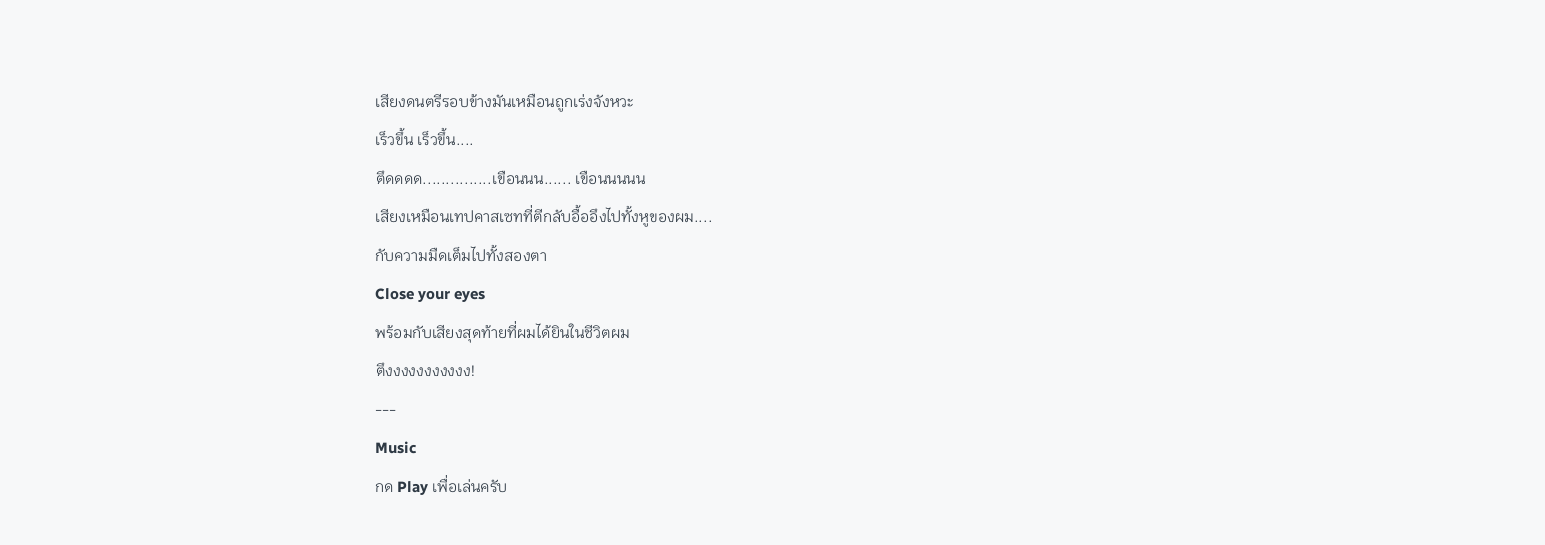เสียงดนตรีรอบข้างมันเหมือนถูกเร่งจังหวะ
เร็วขึ้น เร็วขึ้น....
ตึดดดด...............เขือนนน...... เขือนนนนน
เสียงเหมือนเทปคาสเซทที่ตีกลับอื้ออึงไปทั้งหูของผม....
กับความมืดเต็มไปทั้งสองตา
Close your eyes
พร้อมกับเสียงสุดท้ายที่ผมได้ยินในชีวิตผม
ตึงงงงงงงงงงง!
---
Music
กด Play เพื่อเล่นครับ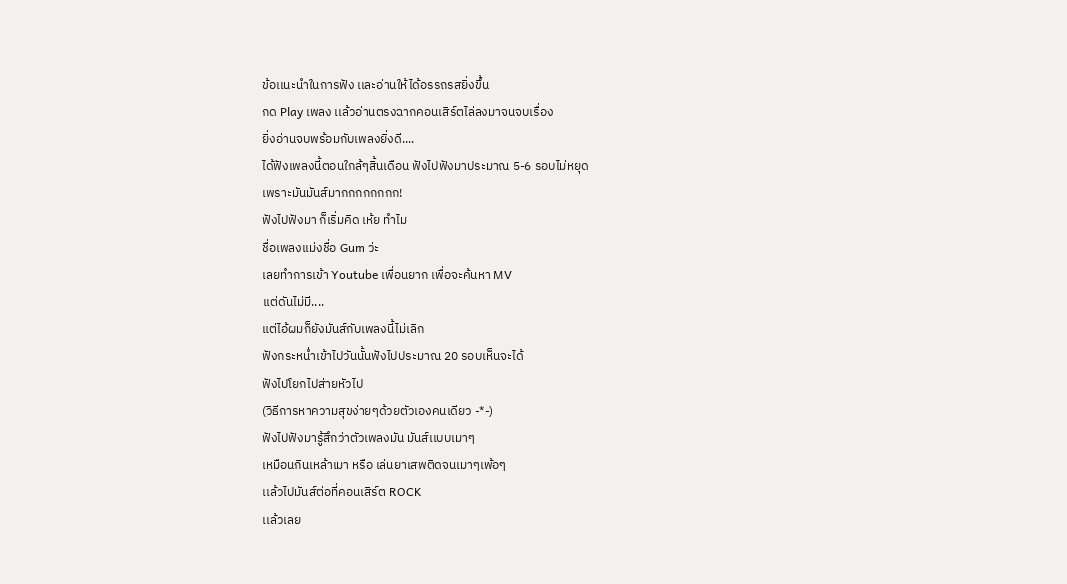ข้อเเนะนำในการฟัง เเละอ่านให้ได้อรรถรสยิ่งขึ้น
กด Play เพลง เเล้วอ่านตรงฉากคอนเสิร์ตไล่ลงมาจนจบเรื่อง
ยิ่งอ่านจบพร้อมกับเพลงยิ่งดี....
ได้ฟังเพลงนี้ตอนใกล้ๆสิ้นเดือน ฟังไปฟังมาประมาณ 5-6 รอบไม่หยุด
เพราะมันมันส์มากกกกกกกก!
ฟังไปฟังมา ก็เริ่มคิด เห้ย ทำไม
ชื่อเพลงเเม่งชื่อ Gum ว่ะ
เลยทำการเข้า Youtube เพื่อนยาก เพื่อจะค้นหา MV
เเต่ดันไม่มี....
แต่ไอ้ผมก็ยังมันส์กับเพลงนี้ไม่เลิก
ฟังกระหน่ำเข้าไปวันนั้นฟังไปประมาณ 20 รอบเห็นจะได้
ฟังไปโยกไปส่ายหัวไป
(วิธีการหาความสุขง่ายๆด้วยตัวเองคนเดียว -*-)
ฟังไปฟังมารู้สึกว่าตัวเพลงมัน มันส์เเบบเมาๆ
เหมือนกินเหล้าเมา หรือ เล่นยาเสพติดจนเมาๆเพ้อๆ
เเล้วไปมันส์ต่อที่คอนเสิร์ต ROCK
เเล้วเลย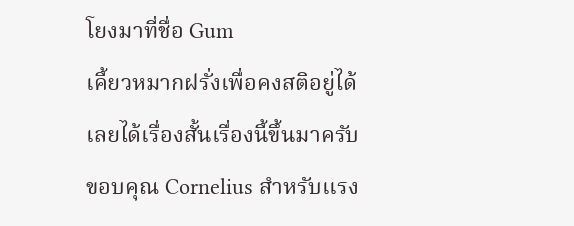โยงมาที่ชื่อ Gum
เคี้ยวหมากฝรั่งเพื่อคงสติอยู่ได้
เลยได้เรื่องสั้นเรื่องนี้ขึ้นมาครับ
ขอบคุณ Cornelius สำหรับเเรง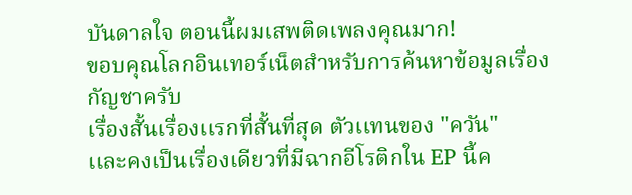บันดาลใจ ตอนนี้ผมเสพติดเพลงคุณมาก!
ขอบคุณโลกอินเทอร์เน็ตสำหรับการค้นหาข้อมูลเรื่องกัญชาครับ
เรื่องสั้นเรื่องเเรกที่สั้นที่สุด ตัวเเทนของ "ควัน"
เเละคงเป็นเรื่องเดียวที่มีฉากอีโรติกใน EP นี้ค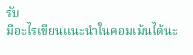รับ
มีอะไรเขียนเเนะนำในคอมเม้นได้นะ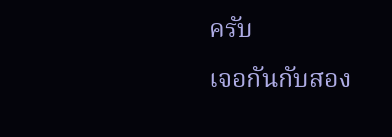ครับ
เจอกันกับสอง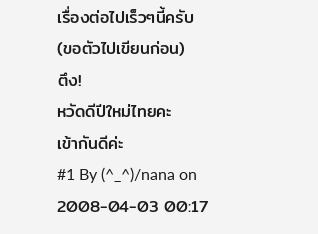เรื่องต่อไปเร็วๆนี้ครับ
(ขอตัวไปเขียนก่อน)
ตึง!
หวัดดีปีใหม่ไทยคะ
เข้ากันดีค่ะ
#1 By (^_^)/nana on 2008-04-03 00:17